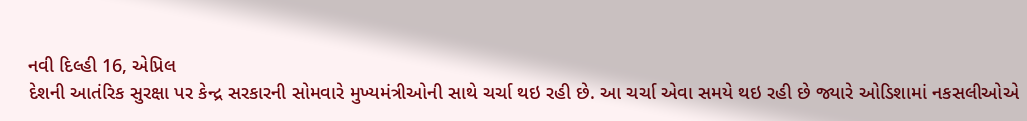નવી દિલ્હી 16, એપ્રિલ
દેશની આતંરિક સુરક્ષા પર કેન્દ્ર સરકારની સોમવારે મુખ્યમંત્રીઓની સાથે ચર્ચા થઇ રહી છે. આ ચર્ચા એવા સમયે થઇ રહી છે જ્યારે ઓડિશામાં નકસલીઓએ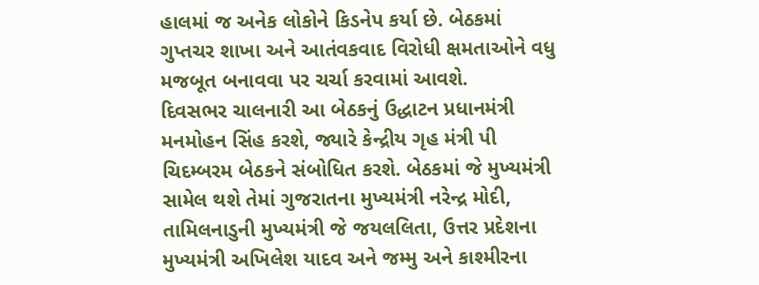હાલમાં જ અનેક લોકોને કિડનેપ કર્યા છે. બેઠકમાં ગુપ્તચર શાખા અને આતંવકવાદ વિરોધી ક્ષમતાઓને વધુ મજબૂત બનાવવા પર ચર્ચા કરવામાં આવશે.
દિવસભર ચાલનારી આ બેઠકનું ઉદ્ધાટન પ્રધાનમંત્રી મનમોહન સિંહ કરશે, જ્યારે કેન્દ્રીય ગૃહ મંત્રી પી ચિદમ્બરમ બેઠકને સંબોધિત કરશે. બેઠકમાં જે મુખ્યમંત્રી સામેલ થશે તેમાં ગુજરાતના મુખ્યમંત્રી નરેન્દ્ર મોદી, તામિલનાડુની મુખ્યમંત્રી જે જયલલિતા, ઉત્તર પ્રદેશના મુખ્યમંત્રી અખિલેશ યાદવ અને જમ્મુ અને કાશ્મીરના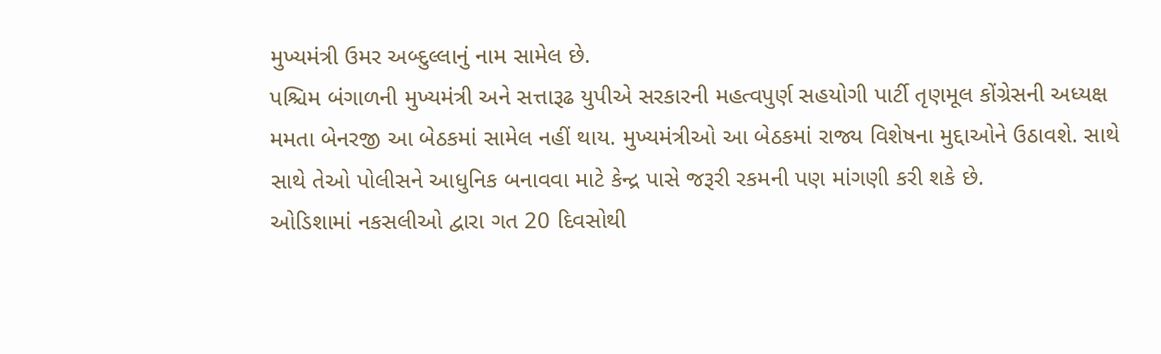મુખ્યમંત્રી ઉમર અબ્દુલ્લાનું નામ સામેલ છે.
પશ્ચિમ બંગાળની મુખ્યમંત્રી અને સત્તારૂઢ યુપીએ સરકારની મહત્વપુર્ણ સહયોગી પાર્ટી તૃણમૂલ કોંગ્રેસની અધ્યક્ષ મમતા બેનરજી આ બેઠકમાં સામેલ નહીં થાય. મુખ્યમંત્રીઓ આ બેઠકમાં રાજ્ય વિશેષના મુદ્દાઓને ઉઠાવશે. સાથે સાથે તેઓ પોલીસને આધુનિક બનાવવા માટે કેન્દ્ર પાસે જરૂરી રકમની પણ માંગણી કરી શકે છે.
ઓડિશામાં નકસલીઓ દ્વારા ગત 20 દિવસોથી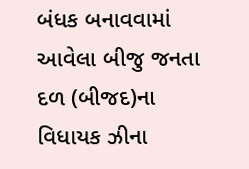બંધક બનાવવામાં આવેલા બીજુ જનતા દળ (બીજદ)ના વિધાયક ઝીના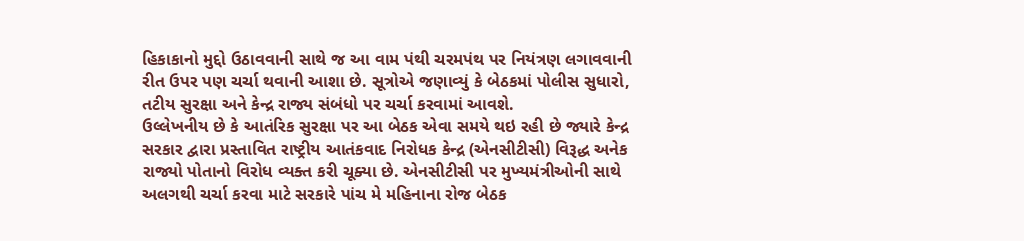હિકાકાનો મુદ્દો ઉઠાવવાની સાથે જ આ વામ પંથી ચરમપંથ પર નિયંત્રણ લગાવવાની રીત ઉપર પણ ચર્ચા થવાની આશા છે. સૂત્રોએ જણાવ્યું કે બેઠકમાં પોલીસ સુધારો, તટીય સુરક્ષા અને કેન્દ્ર રાજ્ય સંબંધો પર ચર્ચા કરવામાં આવશે.
ઉલ્લેખનીય છે કે આતંરિક સુરક્ષા પર આ બેઠક એવા સમયે થઇ રહી છે જ્યારે કેન્દ્ર સરકાર દ્વારા પ્રસ્તાવિત રાષ્ટ્રીય આતંકવાદ નિરોધક કેન્દ્ર (એનસીટીસી) વિરૂદ્ધ અનેક રાજ્યો પોતાનો વિરોધ વ્યક્ત કરી ચૂક્યા છે. એનસીટીસી પર મુખ્યમંત્રીઓની સાથે અલગથી ચર્ચા કરવા માટે સરકારે પાંચ મે મહિનાના રોજ બેઠક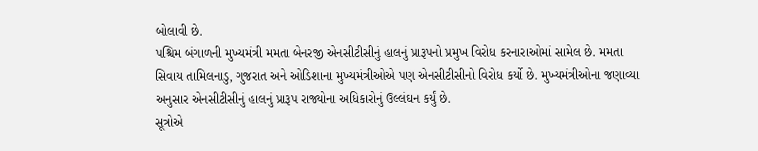બોલાવી છે.
પશ્ચિમ બંગાળની મુખ્યમંત્રી મમતા બેનરજી એનસીટીસીનું હાલનું પ્રારૂપનો પ્રમુખ વિરોધ કરનારાઓમાં સામેલ છે. મમતા સિવાય તામિલનાડુ, ગુજરાત અને ઓડિશાના મુખ્યમંત્રીઓએ પણ એનસીટીસીનો વિરોધ કર્યો છે. મુખ્યમંત્રીઓના જણાવ્યા અનુસાર એનસીટીસીનું હાલનું પ્રારૂપ રાજ્યોના અધિકારોનું ઉલ્લંઘન કર્યું છે.
સૂત્રોએ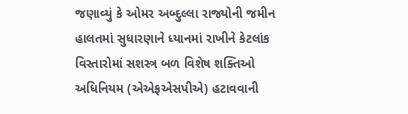જણાવ્યું કે ઓમર અબ્દુલ્લા રાજ્યોની જમીન હાલતમાં સુધારણાને ધ્યાનમાં રાખીને કેટલાંક વિસ્તારોમાં સશસ્ત્ર બળ વિશેષ શક્તિઓ અધિનિયમ (એએફએસપીએ) હટાવવાની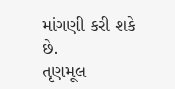માંગણી કરી શકે છે.
તૃણમૂલ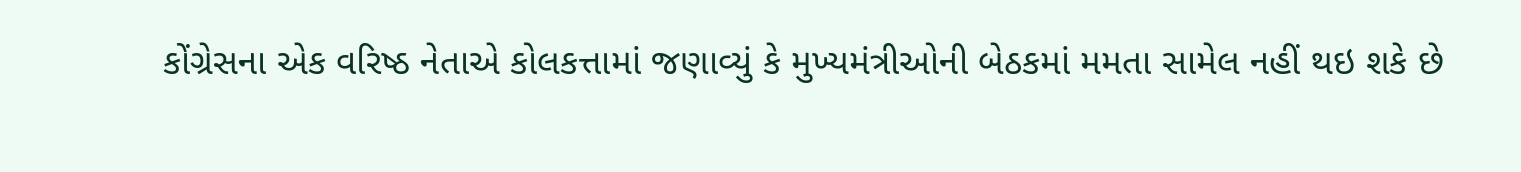કોંગ્રેસના એક વરિષ્ઠ નેતાએ કોલકત્તામાં જણાવ્યું કે મુખ્યમંત્રીઓની બેઠકમાં મમતા સામેલ નહીં થઇ શકે છે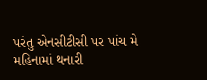પરંતુ એનસીટીસી પર પાંચ મે મહિનામાં થનારી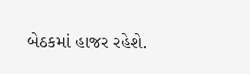બેઠકમાં હાજર રહેશે.